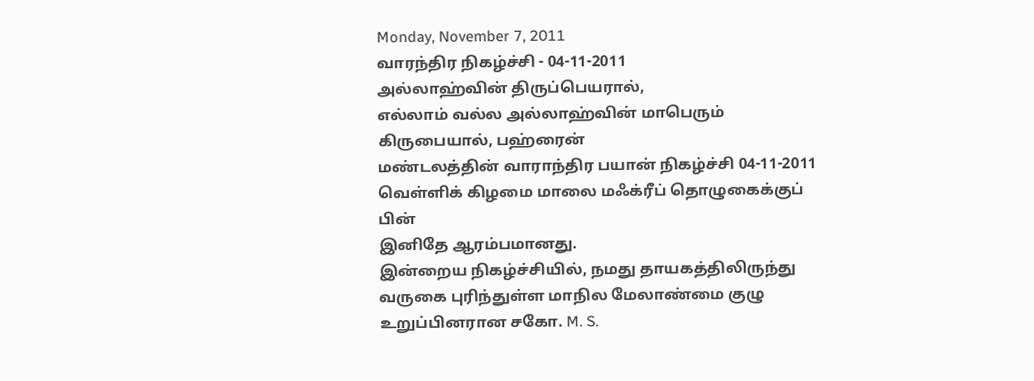Monday, November 7, 2011
வாரந்திர நிகழ்ச்சி - 04-11-2011
அல்லாஹ்வின் திருப்பெயரால்,
எல்லாம் வல்ல அல்லாஹ்வின் மாபெரும் கிருபையால், பஹ்ரைன்
மண்டலத்தின் வாராந்திர பயான் நிகழ்ச்சி 04-11-2011 வெள்ளிக் கிழமை மாலை மஃக்ரீப் தொழுகைக்குப் பின்
இனிதே ஆரம்பமானது.
இன்றைய நிகழ்ச்சியில், நமது தாயகத்திலிருந்து
வருகை புரிந்துள்ள மாநில மேலாண்மை குழு உறுப்பினரான சகோ. M. S.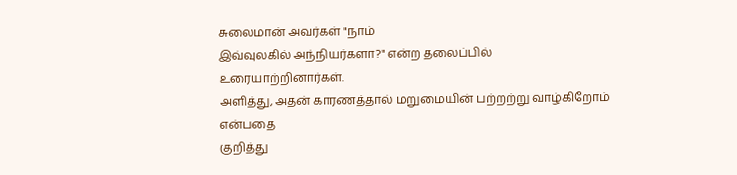சுலைமான் அவர்கள் "நாம்
இவ்வுலகில் அந்நியர்களா?" என்ற தலைப்பில் உரையாற்றினார்கள்.
அளித்து, அதன் காரணத்தால் மறுமையின் பற்றற்று வாழ்கிறோம் என்பதை
குறித்து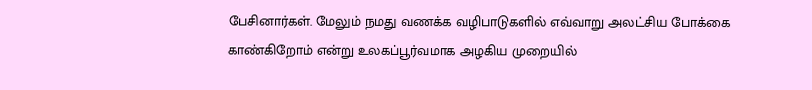பேசினார்கள். மேலும் நமது வணக்க வழிபாடுகளில் எவ்வாறு அலட்சிய போக்கை
காண்கிறோம் என்று உலகப்பூர்வமாக அழகிய முறையில்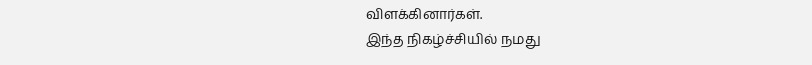விளக்கினார்கள்.
இந்த நிகழ்ச்சியில் நமது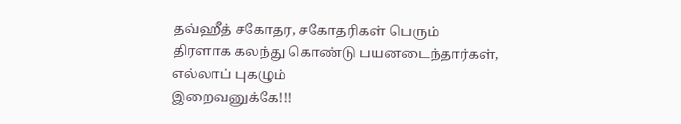தவ்ஹீத் சகோதர, சகோதரிகள் பெரும்
திரளாக கலந்து கொண்டு பயனடைந்தார்கள், எல்லாப் புகழும்
இறைவனுக்கே!!!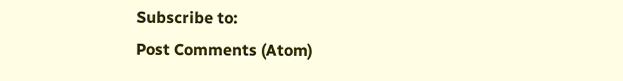Subscribe to:
Post Comments (Atom)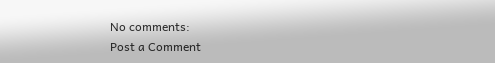No comments:
Post a Comment